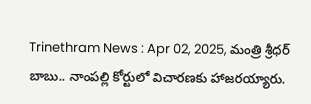Trinethram News : Apr 02, 2025, మంత్రి శ్రీధర్ బాబు.. నాంపల్లి కోర్టులో విచారణకు హాజరయ్యారు.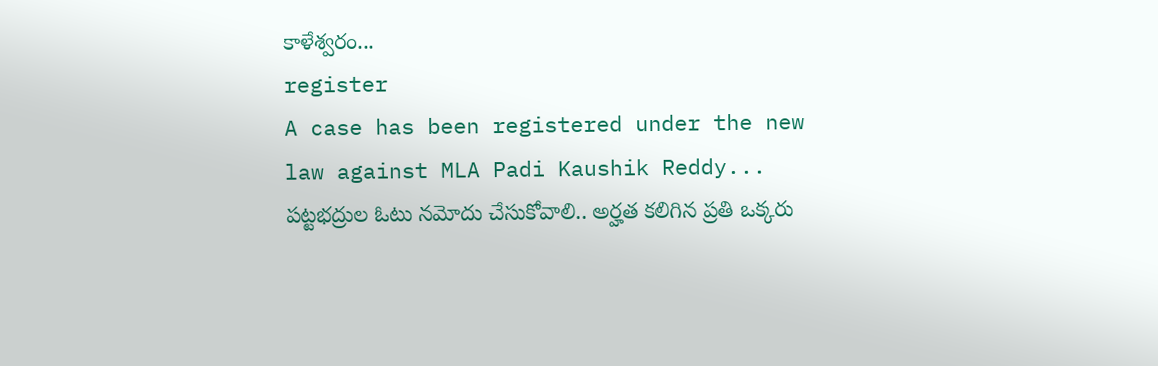కాళేశ్వరం...
register
A case has been registered under the new law against MLA Padi Kaushik Reddy...
పట్టభద్రుల ఓటు నమోదు చేసుకోవాలి.. అర్హత కలిగిన ప్రతి ఒక్కరు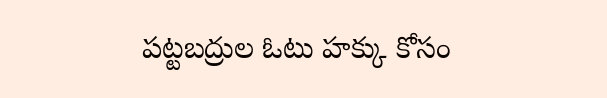పట్టబద్రుల ఓటు హక్కు కోసం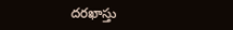దరఖాస్తు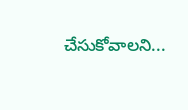చేసుకోవాలని...